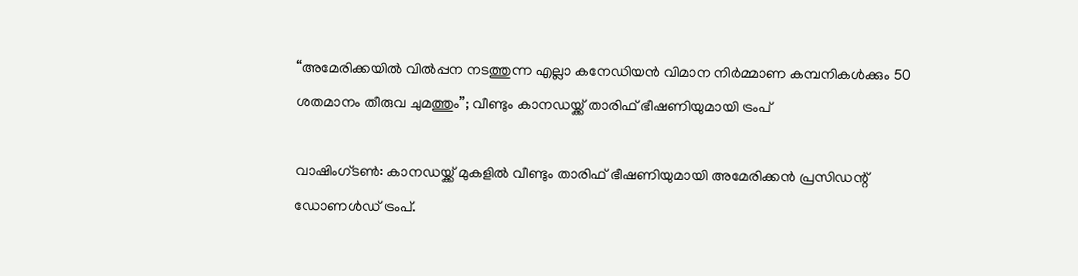“അമേരിക്കയിൽ വിൽപ്പന നടത്തുന്ന എല്ലാ കനേഡിയൻ വിമാന നിർമ്മാണ കമ്പനികൾക്കും 50 ശതമാനം തീരുവ ചുമത്തും”; വീണ്ടും കാനഡയ്ക്ക് താരിഫ് ഭീഷണിയുമായി ട്രംപ്

വാഷിംഗ്ടണ്‍: കാനഡയ്ക്ക് മുകളിൽ വീണ്ടും താരിഫ് ഭീഷണിയുമായി അമേരിക്കൻ പ്രസിഡന്റ് ഡോണൾഡ് ട്രംപ്.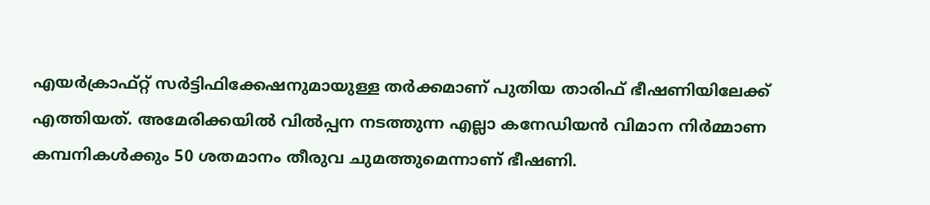എയർക്രാഫ്റ്റ് സർട്ടിഫിക്കേഷനുമായുള്ള തർക്കമാണ് പുതിയ താരിഫ് ഭീഷണിയിലേക്ക് എത്തിയത്. അമേരിക്കയിൽ വിൽപ്പന നടത്തുന്ന എല്ലാ കനേഡിയൻ വിമാന നിർമ്മാണ കമ്പനികൾക്കും 50 ശതമാനം തീരുവ ചുമത്തുമെന്നാണ് ഭീഷണി.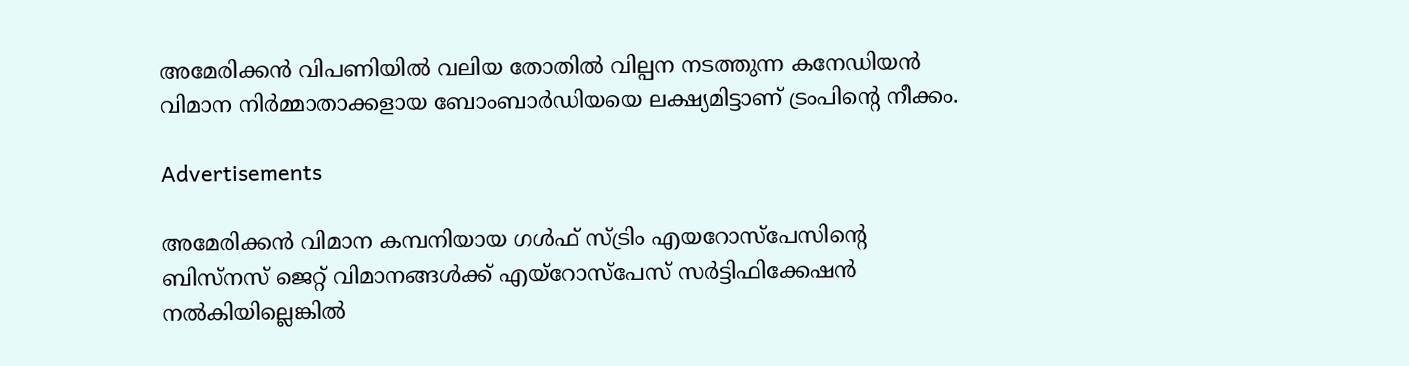അമേരിക്കന്‍ വിപണിയില്‍ വലിയ തോതില്‍ വില്പന നടത്തുന്ന കനേഡിയന്‍ വിമാന നിർമ്മാതാക്കളായ ബോംബാര്‍ഡിയയെ ലക്ഷ്യമിട്ടാണ് ട്രംപിന്റെ നീക്കം.

Advertisements

അമേരിക്കന്‍ വിമാന കമ്പനിയായ ഗള്‍ഫ് സ്ട്രിം എയറോസ്‌പേസിന്റെ ബിസ്‌നസ് ജെറ്റ് വിമാനങ്ങള്‍ക്ക് എയ്‌റോസ്‌പേസ് സര്‍ട്ടിഫിക്കേഷന്‍ നൽകിയില്ലെങ്കില്‍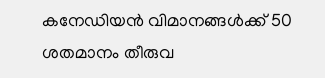കനേഡിയന്‍ വിമാനങ്ങള്‍ക്ക് 50 ശതമാനം തീരുവ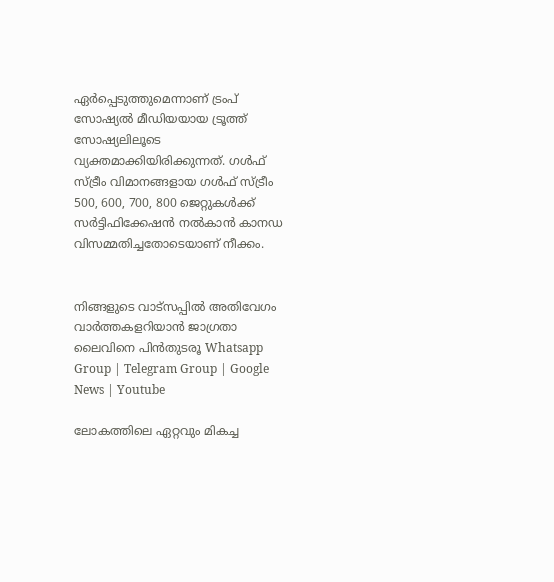ഏര്‍പ്പെടുത്തുമെന്നാണ് ട്രംപ് സോഷ്യല്‍ മീഡിയയായ ട്രൂത്ത് സോഷ്യലിലൂടെ വ്യക്തമാക്കിയിരിക്കുന്നത്. ഗള്‍ഫ് സ്ട്രീം വിമാനങ്ങളായ ഗള്‍ഫ് സ്ട്രീം 500, 600, 700, 800 ജെറ്റുകള്‍ക്ക് സര്‍ട്ടിഫിക്കേഷന്‍ നല്‍കാന്‍ കാനഡ വിസമ്മതിച്ചതോടെയാണ് നീക്കം.


നിങ്ങളുടെ വാട്സപ്പിൽ അതിവേഗം വാർത്തകളറിയാൻ ജാഗ്രതാ ലൈവിനെ പിൻതുടരൂ Whatsapp Group | Telegram Group | Google News | Youtube

ലോകത്തിലെ ഏറ്റവും മികച്ച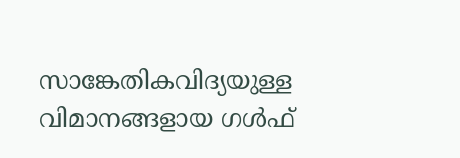സാങ്കേതികവിദ്യയുള്ള വിമാനങ്ങളായ ഗള്‍ഫ്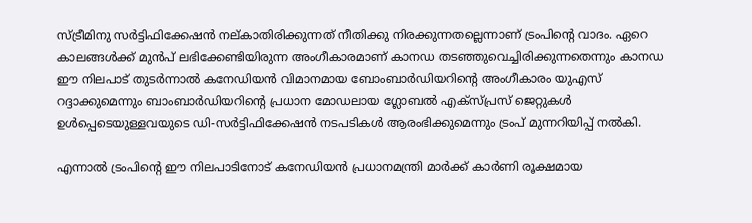സ്ട്രീമിനു സര്‍ട്ടിഫിക്കേഷന്‍ നല്കാതിരിക്കുന്നത് നീതിക്കു നിരക്കുന്നതല്ലെന്നാണ് ട്രംപിന്റെ വാദം. ഏറെ കാലങ്ങള്‍ക്ക് മുന്‍പ് ലഭിക്കേണ്ടിയിരുന്ന അംഗീകാരമാണ് കാനഡ തടഞ്ഞുവെച്ചിരിക്കുന്നതെന്നും കാനഡ ഈ നിലപാട് തുടര്‍ന്നാല്‍ കനേഡിയന്‍ വിമാനമായ ബോംബാര്‍ഡിയറിന്റെ അംഗീകാരം യുഎസ് റദ്ദാക്കുമെന്നും ബാംബാര്‍ഡിയറിന്റെ പ്രധാന മോഡലായ ഗ്ലോബല്‍ എക്‌സ്പ്രസ് ജെറ്റുകള്‍ ഉള്‍പ്പെടെയുള്ളവയുടെ ഡി-സര്‍ട്ടിഫിക്കേഷന്‍ നടപടികള്‍ ആരംഭിക്കുമെന്നും ട്രംപ് മുന്നറിയിപ്പ് നല്‍കി.

എന്നാല്‍ ട്രംപിന്റെ ഈ നിലപാടിനോട് കനേഡിയന്‍ പ്രധാനമന്ത്രി മാര്‍ക്ക് കാര്‍ണി രൂക്ഷമായ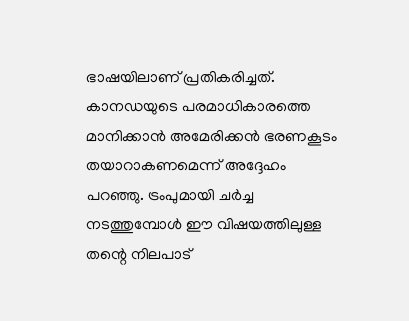ഭാഷയിലാണ് പ്രതികരിച്ചത്. കാനഡയുടെ പരമാധികാരത്തെ മാനിക്കാന്‍ അമേരിക്കന്‍ ഭരണകൂടം തയാറാകണമെന്ന് അദ്ദേഹം പറഞ്ഞു. ട്രംപുമായി ചര്‍ച്ച നടത്തുമ്പോള്‍ ഈ വിഷയത്തിലുള്ള തന്റെ നിലപാട്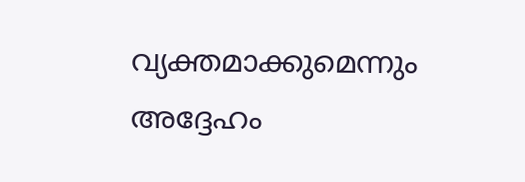വ്യക്തമാക്കുമെന്നും അദ്ദേഹം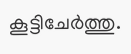കൂട്ടിചേര്‍ത്തു.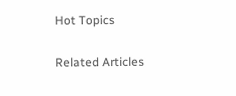Hot Topics

Related Articles